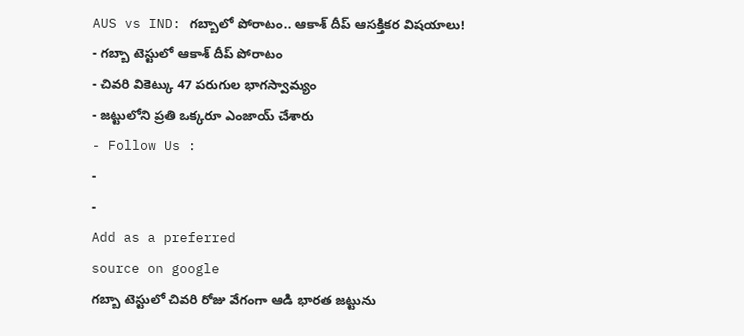AUS vs IND: గబ్బాలో పోరాటం.. ఆకాశ్ దీప్ ఆసక్తికర విషయాలు!
- గబ్బా టెస్టులో ఆకాశ్ దీప్ పోరాటం
- చివరి వికెట్కు 47 పరుగుల భాగస్వామ్యం
- జట్టులోని ప్రతి ఒక్కరూ ఎంజాయ్ చేశారు
- Follow Us :
-
-
Add as a preferred
source on google
గబ్బా టెస్టులో చివరి రోజు వేగంగా ఆడి భారత జట్టును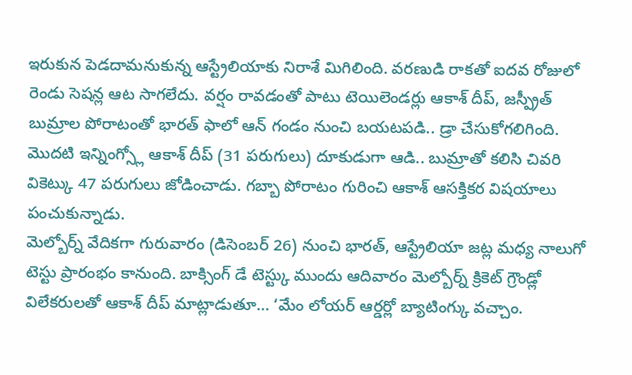ఇరుకున పెడదామనుకున్న ఆస్ట్రేలియాకు నిరాశే మిగిలింది. వరణుడి రాకతో ఐదవ రోజులో రెండు సెషన్ల ఆట సాగలేదు. వర్షం రావడంతో పాటు టెయిలెండర్లు ఆకాశ్ దీప్, జస్ప్రీత్ బుమ్రాల పోరాటంతో భారత్ ఫాలో ఆన్ గండం నుంచి బయటపడి.. డ్రా చేసుకోగలిగింది. మొదటి ఇన్నింగ్స్లో ఆకాశ్ దీప్ (31 పరుగులు) దూకుడుగా ఆడి.. బుమ్రాతో కలిసి చివరి వికెట్కు 47 పరుగులు జోడించాడు. గబ్బా పోరాటం గురించి ఆకాశ్ ఆసక్తికర విషయాలు పంచుకున్నాడు.
మెల్బోర్న్ వేదికగా గురువారం (డిసెంబర్ 26) నుంచి భారత్, ఆస్ట్రేలియా జట్ల మధ్య నాలుగో టెస్టు ప్రారంభం కానుంది. బాక్సింగ్ డే టెస్ట్కు ముందు ఆదివారం మెల్బోర్న్ క్రికెట్ గ్రౌండ్లో విలేకరులతో ఆకాశ్ దీప్ మాట్లాడుతూ… ‘మేం లోయర్ ఆర్డర్లో బ్యాటింగ్కు వచ్చాం.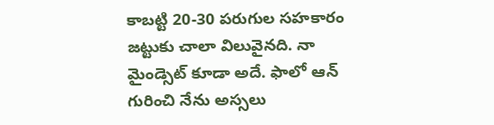కాబట్టి 20-30 పరుగుల సహకారం జట్టుకు చాలా విలువైనది. నా మైండ్సెట్ కూడా అదే. ఫాలో ఆన్ గురించి నేను అస్సలు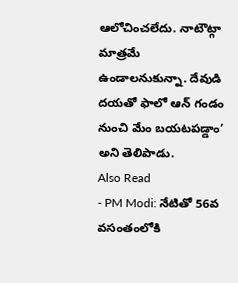ఆలోచించలేదు. నాటౌట్గా మాత్రమే ఉండాలనుకున్నా. దేవుడి దయతో ఫాలో ఆన్ గండం నుంచి మేం బయటపడ్డాం’ అని తెలిపాడు.
Also Read
- PM Modi: నేటితో 56వ వసంతంలోకి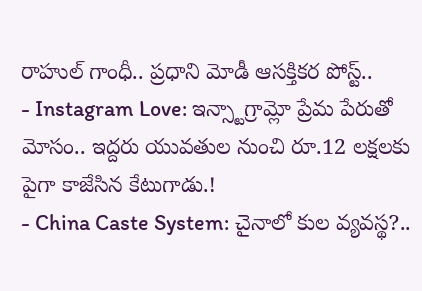రాహుల్ గాంధీ.. ప్రధాని మోడీ ఆసక్తికర పోస్ట్..
- Instagram Love: ఇన్స్టాగ్రామ్లో ప్రేమ పేరుతో మోసం.. ఇద్దరు యువతుల నుంచి రూ.12 లక్షలకు పైగా కాజేసిన కేటుగాడు.!
- China Caste System: చైనాలో కుల వ్యవస్థ?..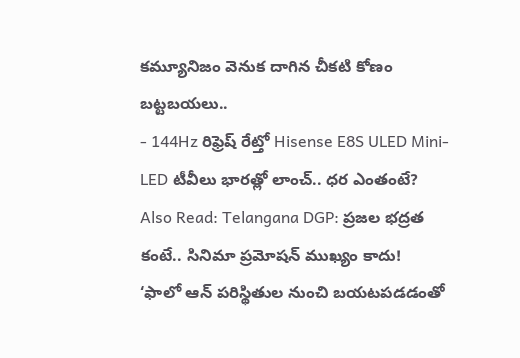కమ్యూనిజం వెనుక దాగిన చీకటి కోణం బట్టబయలు..
- 144Hz రిఫ్రెష్ రేట్తో Hisense E8S ULED Mini-LED టీవీలు భారత్లో లాంచ్.. ధర ఎంతంటే?
Also Read: Telangana DGP: ప్రజల భద్రత కంటే.. సినిమా ప్రమోషన్ ముఖ్యం కాదు!
‘ఫాలో ఆన్ పరిస్థితుల నుంచి బయటపడడంతో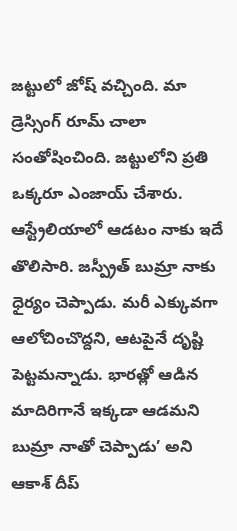జట్టులో జోష్ వచ్చింది. మా డ్రెస్సింగ్ రూమ్ చాలా సంతోషించింది. జట్టులోని ప్రతి ఒక్కరూ ఎంజాయ్ చేశారు. ఆస్ట్రేలియాలో ఆడటం నాకు ఇదే తొలిసారి. జస్ప్రీత్ బుమ్రా నాకు ధైర్యం చెప్పాడు. మరీ ఎక్కువగా ఆలోచించొద్దని, ఆటపైనే దృష్టి పెట్టమన్నాడు. భారత్లో ఆడిన మాదిరిగానే ఇక్కడా ఆడమని బుమ్రా నాతో చెప్పాడు’ అని ఆకాశ్ దీప్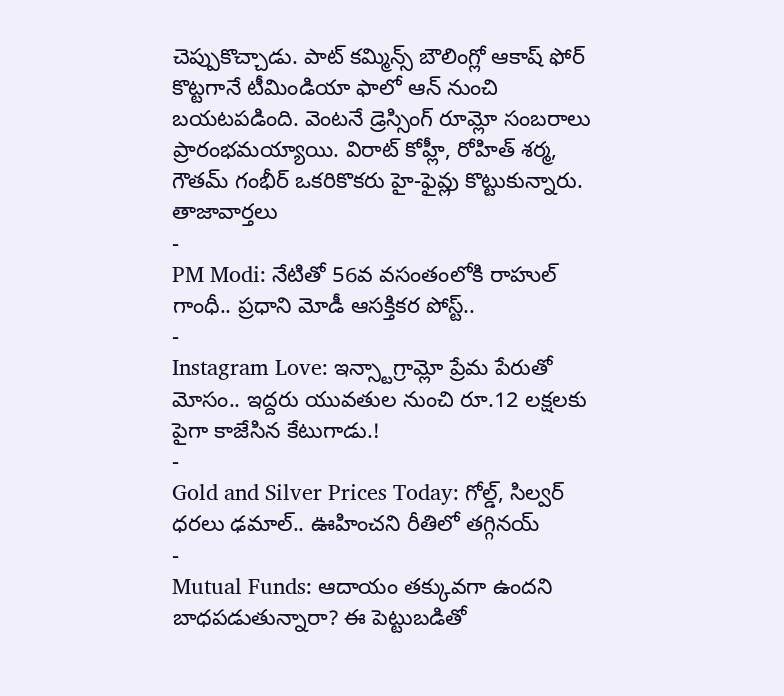చెప్పుకొచ్చాడు. పాట్ కమ్మిన్స్ బౌలింగ్లో ఆకాష్ ఫోర్ కొట్టగానే టీమిండియా ఫాలో ఆన్ నుంచి బయటపడింది. వెంటనే డ్రెస్సింగ్ రూమ్లో సంబరాలు ప్రారంభమయ్యాయి. విరాట్ కోహ్లీ, రోహిత్ శర్మ, గౌతమ్ గంభీర్ ఒకరికొకరు హై-ఫైవ్లు కొట్టుకున్నారు.
తాజావార్తలు
-
PM Modi: నేటితో 56వ వసంతంలోకి రాహుల్ గాంధీ.. ప్రధాని మోడీ ఆసక్తికర పోస్ట్..
-
Instagram Love: ఇన్స్టాగ్రామ్లో ప్రేమ పేరుతో మోసం.. ఇద్దరు యువతుల నుంచి రూ.12 లక్షలకు పైగా కాజేసిన కేటుగాడు.!
-
Gold and Silver Prices Today: గోల్డ్, సిల్వర్ ధరలు ఢమాల్.. ఊహించని రీతిలో తగ్గినయ్
-
Mutual Funds: ఆదాయం తక్కువగా ఉందని బాధపడుతున్నారా? ఈ పెట్టుబడితో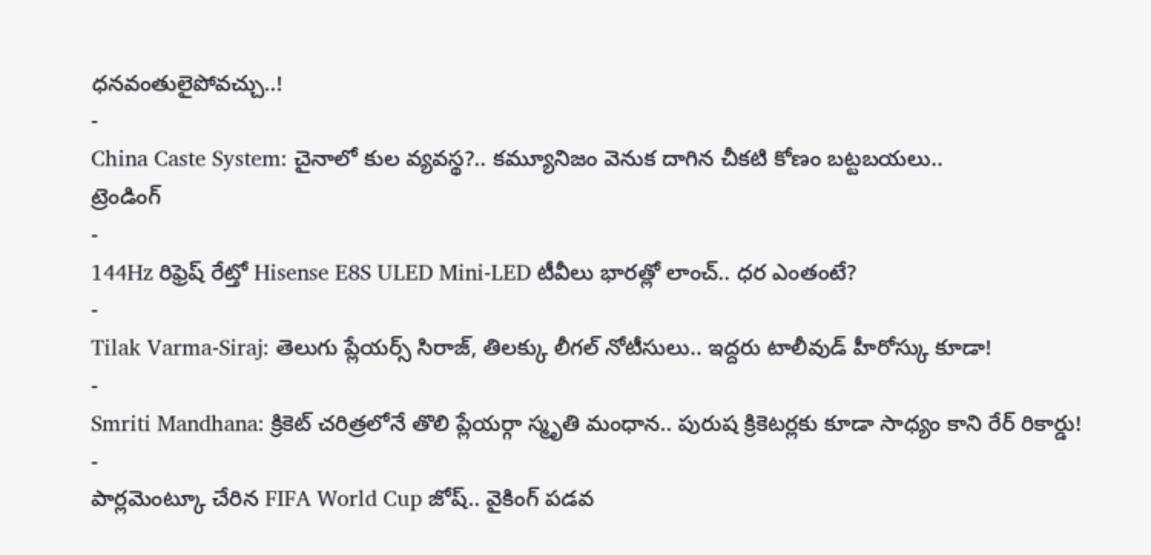ధనవంతులైపోవచ్చు..!
-
China Caste System: చైనాలో కుల వ్యవస్థ?.. కమ్యూనిజం వెనుక దాగిన చీకటి కోణం బట్టబయలు..
ట్రెండింగ్
-
144Hz రిఫ్రెష్ రేట్తో Hisense E8S ULED Mini-LED టీవీలు భారత్లో లాంచ్.. ధర ఎంతంటే?
-
Tilak Varma-Siraj: తెలుగు ప్లేయర్స్ సిరాజ్, తిలక్కు లీగల్ నోటీసులు.. ఇద్దరు టాలీవుడ్ హీరోస్కు కూడా!
-
Smriti Mandhana: క్రికెట్ చరిత్రలోనే తొలి ప్లేయర్గా స్మృతి మంధాన.. పురుష క్రికెటర్లకు కూడా సాధ్యం కాని రేర్ రికార్డు!
-
పార్లమెంట్కూ చేరిన FIFA World Cup జోష్.. వైకింగ్ పడవ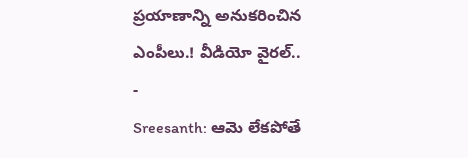ప్రయాణాన్ని అనుకరించిన ఎంపీలు.! వీడియో వైరల్..
-
Sreesanth: ఆమె లేకపోతే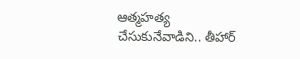ఆత్మహత్య చేసుకునేవాడిని.. తీహార్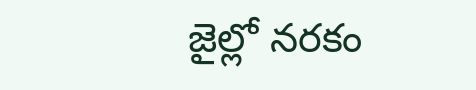జైల్లో నరకం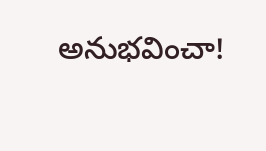అనుభవించా!